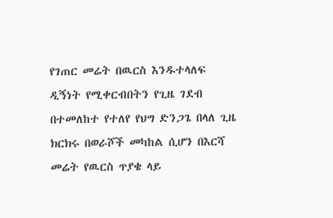የገጠር መሬት በዉርስ እንዱተላለፍ ዲኝነት የሚቀርብበትን የጊዜ ገደብ በተመለከተ የተለየ የህግ ድንጋጌ በላለ ጊዜ ክርክሩ በወራሾች መካከል ሲሆን በእርሻ መሬት የዉርስ ጥያቄ ላይ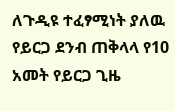ለጉዲዩ ተፈፃሚነት ያለዉ የይርጋ ደንብ ጠቅላላ የ10 አመት የይርጋ ጊዜ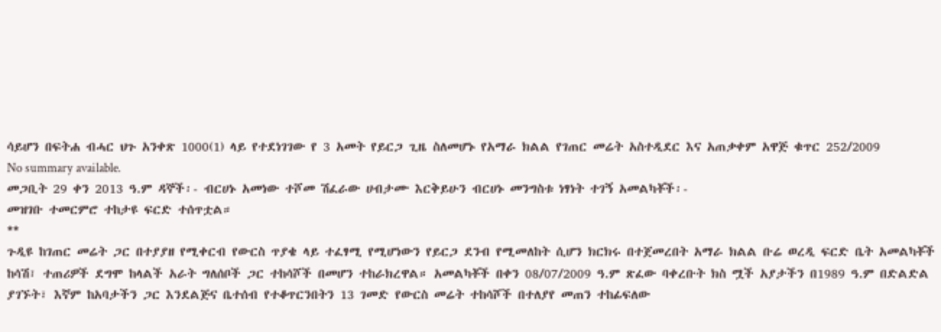ሳይሆን በፍትሐ ብሓር ህጉ አንቀጽ 1000(1) ላይ የተደነገገው የ 3 አመት የይርጋ ጊዜ ስለመሆኑ የአማራ ክልል የገጠር መሬት አስተዲደር እና አጠቃቀም አዋጅ ቁጥር 252/2009
No summary available.
መጋቢት 29 ቀን 2013 ዓ.ም ዳኞች፡- ብርሀኑ አመነው ተሾመ ሽፈራው ሀብታሙ እርቅይሁን ብርሀኑ መንግስቱ ነፃነት ተገኝ አመልካቾች፡-
መዝገቡ ተመርምሮ ተከታዩ ፍርድ ተሰጥቷል።
**
ጉዲዩ ከገጠር መሬት ጋር በተያያዘ የሚቀርብ የውርስ ጥያቄ ላይ ተፈፃሚ የሚሆነውን የይርጋ ደንብ የሚመለከት ሲሆን ክርክሩ በተጀመረበት አማራ ክልል ቡሬ ወረዲ ፍርድ ቤት አመልካቾች ከሳሽ፣ ተጠሪዎች ደግሞ ከላልች አራት ግለሰቦች ጋር ተከሳሾች በመሆን ተከራክረዋል። አመልካቾች በቀን 08/07/2009 ዓ.ም ጽፈው ባቀረቡት ክስ ሟች አያታችን በ1989 ዓ.ም በድልድል ያገኙት፣ እኛም ከአባታችን ጋር እንደልጅና ቤተሰብ የተቆጥርንበትን 13 ገመድ የውርስ መሬት ተከሳሾች በተለያየ መጠን ተከፊፍለው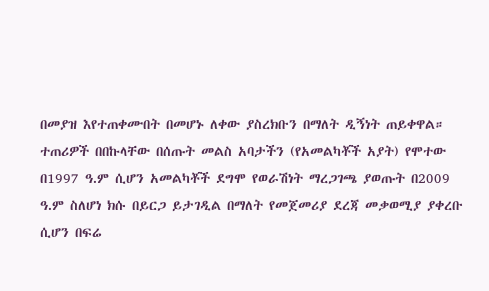በመያዝ እየተጠቀሙበት በመሆኑ ለቀው ያስረክቡን በማለት ዲኝነት ጠይቀዋል።
ተጠሪዎች በበኩላቸው በሰጡት መልስ አባታችን (የአመልካቾች አያት) የሞተው በ1997 ዓ.ም ሲሆን አመልካቾች ደግሞ የወራሽነት ማረጋገጫ ያወጡት በ2009 ዓ.ም ስለሆነ ክሱ በይርጋ ይታገዲል በማለት የመጀመሪያ ደረጃ መቃወሚያ ያቀረቡ ሲሆን በፍሬ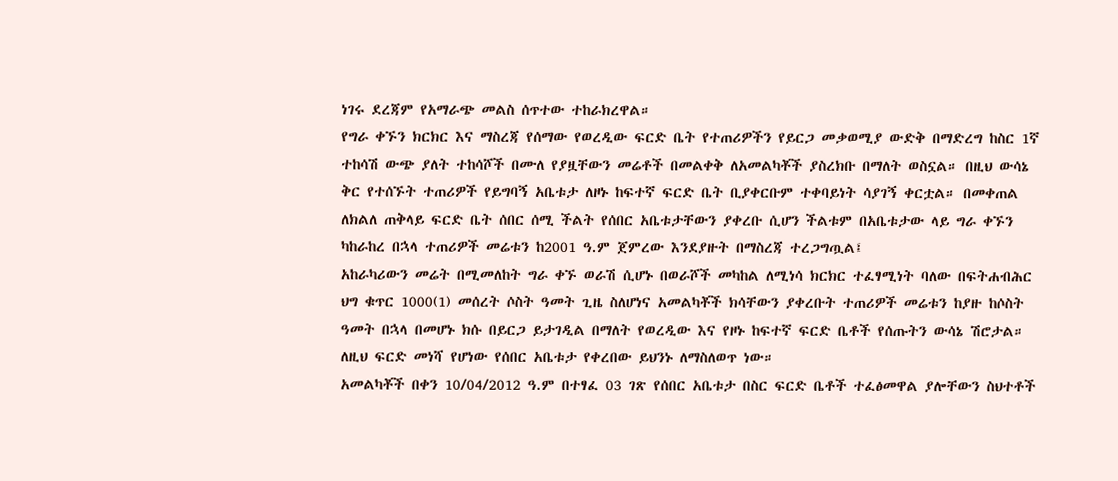ነገሩ ደረጃም የአማራጭ መልስ ሰጥተው ተከራክረዋል።
የግራ ቀኙን ክርክር እና ማስረጃ የሰማው የወረዲው ፍርድ ቤት የተጠሪዎችን የይርጋ መቃወሚያ ውድቅ በማድረግ ከስር 1ኛ ተከሳሽ ውጭ ያለት ተከሳሾች በሙለ የያዟቸውን መሬቶች በመልቀቅ ለአመልካቾች ያስረክቡ በማለት ወስኗል። በዚህ ውሳኔ ቅር የተሰኙት ተጠሪዎች የይግባኝ አቤቱታ ለዞኑ ከፍተኛ ፍርድ ቤት ቢያቀርቡም ተቀባይነት ሳያገኝ ቀርቷል። በመቀጠል ለክልለ ጠቅላይ ፍርድ ቤት ሰበር ሰሚ ችልት የሰበር አቤቱታቸውን ያቀረቡ ሲሆን ችልቱም በአቤቱታው ላይ ግራ ቀኙን ካከራከረ በኋላ ተጠሪዎች መሬቱን ከ2001 ዓ.ም ጀምረው እንደያዙት በማስረጃ ተረጋግጧል፤
አከራካሪውን መሬት በሚመለከት ግራ ቀኙ ወራሽ ሲሆኑ በወራሾች መካከል ለሚነሳ ክርክር ተፈፃሚነት ባለው በፍትሐብሕር ህግ ቁጥር 1000(1) መሰረት ሶስት ዓመት ጊዜ ስለሆነና አመልካቾች ክሳቸውን ያቀረቡት ተጠሪዎች መሬቱን ከያዙ ከሶስት ዓመት በኋላ በመሆኑ ክሱ በይርጋ ይታገዲል በማለት የወረዲው እና የዞኑ ከፍተኛ ፍርድ ቤቶች የሰጡትን ውሳኔ ሽሮታል። ለዚህ ፍርድ መነሻ የሆነው የሰበር አቤቱታ የቀረበው ይህንኑ ለማስለወጥ ነው።
አመልካቾች በቀን 10/04/2012 ዓ.ም በተፃፈ 03 ገጽ የሰበር አቤቱታ በስር ፍርድ ቤቶች ተፈፅመዋል ያሎቸውን ስህተቶች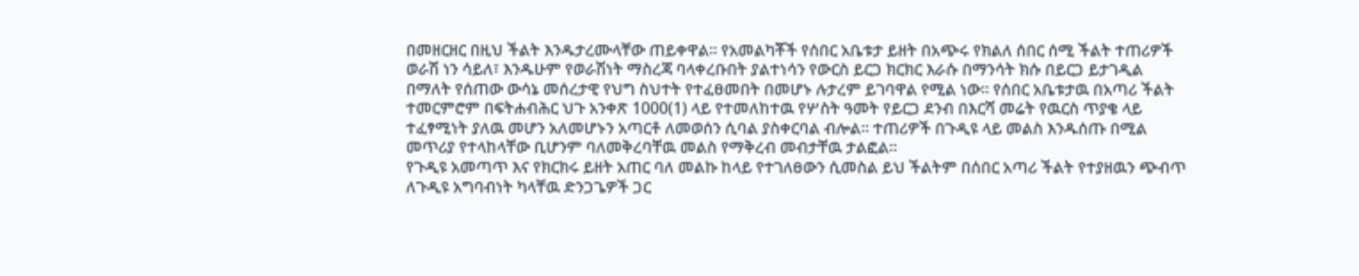በመዘርዘር በዚህ ችልት እንዱታረሙላቸው ጠይቀዋል። የአመልካቾች የሰበር አቤቱታ ይዘት በአጭሩ የክልለ ሰበር ሰሚ ችልት ተጠሪዎች ወራሽ ነን ሳይለ፣ እንዱሁም የወራሽነት ማስረጃ ባላቀረቡበት ያልተነሳን የውርስ ይርጋ ክርክር እራሱ በማንሳት ክሱ በይርጋ ይታገዲል በማለት የሰጠው ውሳኔ መሰረታዊ የህግ ስህተት የተፈፀመበት በመሆኑ ሉታረም ይገባዋል የሚል ነው። የሰበር አቤቱታዉ በአጣሪ ችልት ተመርምሮም በፍትሐብሕር ህጉ አንቀጽ 1000(1) ላይ የተመለከተዉ የሦስት ዓመት የይርጋ ደንብ በእርሻ መሬት የዉርስ ጥያቄ ላይ ተፈፃሚነት ያለዉ መሆን አለመሆኑን አጣርቶ ለመወሰን ሲባል ያስቀርባል ብሎል። ተጠሪዎች በጉዲዩ ላይ መልስ እንዱሰጡ በሚል መጥሪያ የተላከላቸው ቢሆንም ባለመቅረባቸዉ መልስ የማቅረብ መብታቸዉ ታልፎል።
የጉዲዩ አመጣጥ እና የክርክሩ ይዘት አጠር ባለ መልኩ ከላይ የተገለፀውን ሲመስል ይህ ችልትም በሰበር አጣሪ ችልት የተያዘዉን ጭብጥ ለጉዲዩ አግባብነት ካላቸዉ ድንጋጌዎች ጋር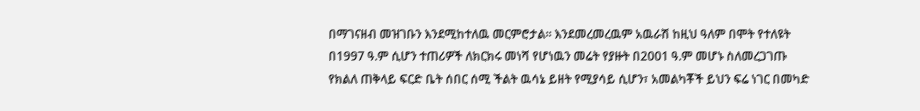በማገናዘብ መዝገቡን እንደሚከተለዉ መርምሮታል። እንደመረመረዉም አዉራሽ ከዚህ ዓለም በሞት የተለዩት በ1997 ዓ.ም ሲሆን ተጠሪዎች ለክርክሩ መነሻ የሆነዉን መሬት የያዙት በ2001 ዓ.ም መሆኑ ስለመረጋገጡ የክልለ ጠቅላይ ፍርድ ቤት ሰበር ሰሚ ችልት ዉሳኔ ይዘት የሚያሳይ ሲሆን፣ አመልካቾች ይህን ፍሬ ነገር በመካድ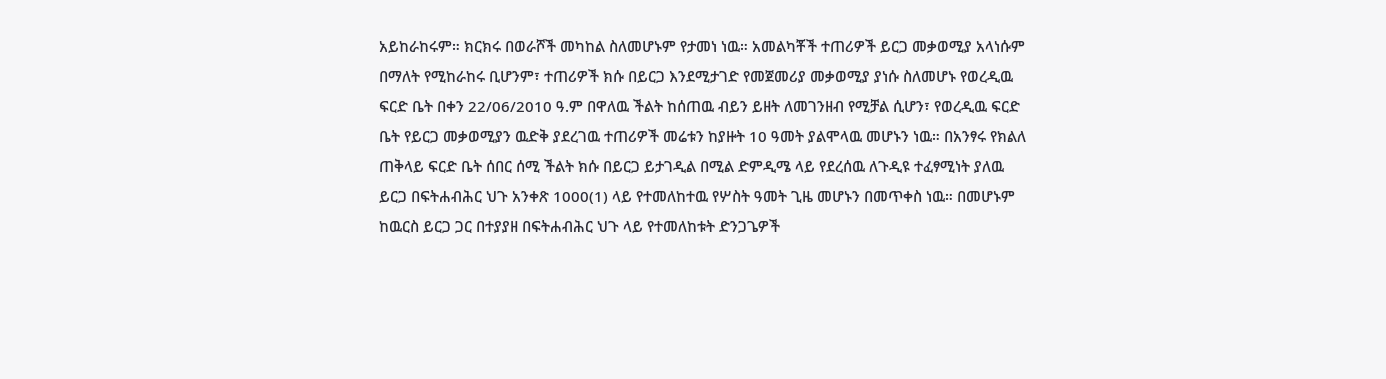አይከራከሩም። ክርክሩ በወራሾች መካከል ስለመሆኑም የታመነ ነዉ። አመልካቾች ተጠሪዎች ይርጋ መቃወሚያ አላነሱም በማለት የሚከራከሩ ቢሆንም፣ ተጠሪዎች ክሱ በይርጋ እንደሚታገድ የመጀመሪያ መቃወሚያ ያነሱ ስለመሆኑ የወረዲዉ ፍርድ ቤት በቀን 22/06/2010 ዓ.ም በዋለዉ ችልት ከሰጠዉ ብይን ይዘት ለመገንዘብ የሚቻል ሲሆን፣ የወረዲዉ ፍርድ ቤት የይርጋ መቃወሚያን ዉድቅ ያደረገዉ ተጠሪዎች መሬቱን ከያዙት 10 ዓመት ያልሞላዉ መሆኑን ነዉ። በአንፃሩ የክልለ ጠቅላይ ፍርድ ቤት ሰበር ሰሚ ችልት ክሱ በይርጋ ይታገዲል በሚል ድምዲሜ ላይ የደረሰዉ ለጉዲዩ ተፈፃሚነት ያለዉ ይርጋ በፍትሐብሕር ህጉ አንቀጽ 1000(1) ላይ የተመለከተዉ የሦስት ዓመት ጊዜ መሆኑን በመጥቀስ ነዉ። በመሆኑም ከዉርስ ይርጋ ጋር በተያያዘ በፍትሐብሕር ህጉ ላይ የተመለከቱት ድንጋጌዎች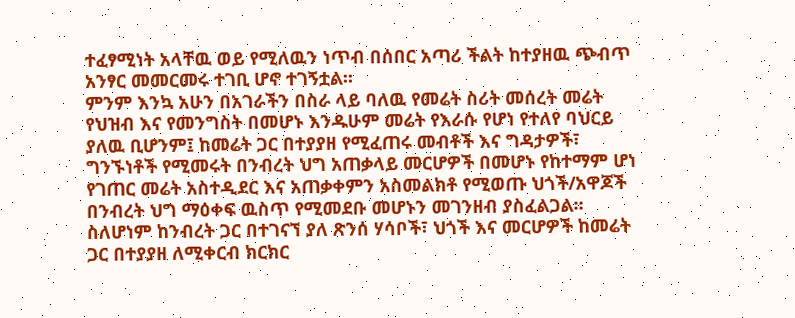ተፈፃሚነት አላቸዉ ወይ የሚለዉን ነጥብ በሰበር አጣሪ ችልት ከተያዘዉ ጭብጥ አንፃር መመርመሩ ተገቢ ሆኖ ተገኝቷል።
ምንም እንኳ አሁን በአገራችን በስራ ላይ ባለዉ የመሬት ስሪት መሰረት መሬት የህዝብ እና የመንግስት በመሆኑ እንዱሁም መሬት የእራሱ የሆነ የተለየ ባህርይ ያለዉ ቢሆንም፤ ከመሬት ጋር በተያያዘ የሚፈጠሩ መብቶች እና ግዳታዎች፣ ግንኙነቶች የሚመሩት በንብረት ህግ አጠቃላይ መርሆዎች በመሆኑ የከተማም ሆነ የገጠር መሬት አስተዲደር እና አጠቃቀምን አስመልክቶ የሚወጡ ህጎች/አዋጆች በንብረት ህግ ማዕቀፍ ዉስጥ የሚመደቡ መሆኑን መገንዘብ ያስፈልጋል። ስለሆነም ከንብረት ጋር በተገናኘ ያለ ጽንሰ ሃሳቦች፣ ህጎች እና መርሆዎች ከመሬት ጋር በተያያዘ ለሚቀርብ ክርክር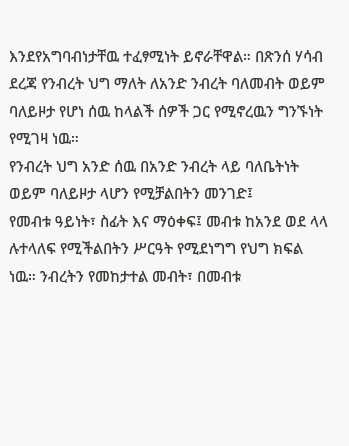እንደየአግባብነታቸዉ ተፈፃሚነት ይኖራቸዋል። በጽንሰ ሃሳብ ደረጃ የንብረት ህግ ማለት ለአንድ ንብረት ባለመብት ወይም ባለይዞታ የሆነ ሰዉ ከላልች ሰዎች ጋር የሚኖረዉን ግንኙነት የሚገዛ ነዉ።
የንብረት ህግ አንድ ሰዉ በአንድ ንብረት ላይ ባለቤትነት ወይም ባለይዞታ ላሆን የሚቻልበትን መንገድ፤
የመብቱ ዓይነት፣ ስፊት እና ማዕቀፍ፤ መብቱ ከአንደ ወደ ላላ ሉተላለፍ የሚችልበትን ሥርዓት የሚደነግግ የህግ ክፍል ነዉ። ንብረትን የመከታተል መብት፣ በመብቱ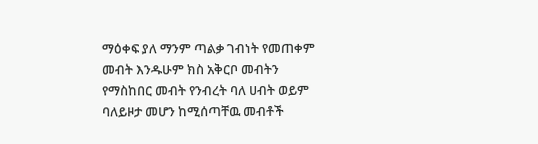ማዕቀፍ ያለ ማንም ጣልቃ ገብነት የመጠቀም መብት እንዱሁም ክስ አቅርቦ መብትን የማስከበር መብት የንብረት ባለ ሀብት ወይም ባለይዞታ መሆን ከሚሰጣቸዉ መብቶች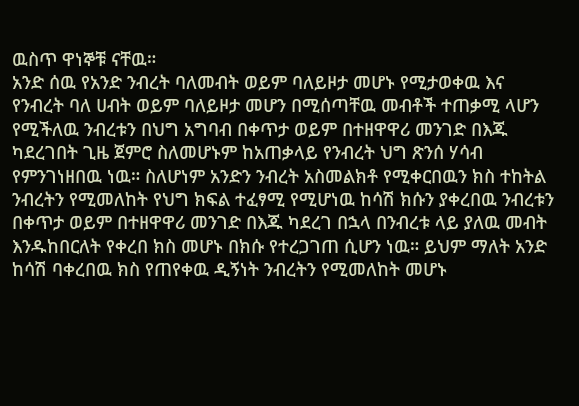ዉስጥ ዋነኞቹ ናቸዉ።
አንድ ሰዉ የአንድ ንብረት ባለመብት ወይም ባለይዞታ መሆኑ የሚታወቀዉ እና የንብረት ባለ ሀብት ወይም ባለይዞታ መሆን በሚሰጣቸዉ መብቶች ተጠቃሚ ላሆን የሚችለዉ ንብረቱን በህግ አግባብ በቀጥታ ወይም በተዘዋዋሪ መንገድ በእጁ ካደረገበት ጊዜ ጀምሮ ስለመሆኑም ከአጠቃላይ የንብረት ህግ ጽንሰ ሃሳብ የምንገነዘበዉ ነዉ። ስለሆነም አንድን ንብረት አስመልክቶ የሚቀርበዉን ክስ ተከትል ንብረትን የሚመለከት የህግ ክፍል ተፈፃሚ የሚሆነዉ ከሳሽ ክሱን ያቀረበዉ ንብረቱን በቀጥታ ወይም በተዘዋዋሪ መንገድ በእጁ ካደረገ በኋላ በንብረቱ ላይ ያለዉ መብት እንዱከበርለት የቀረበ ክስ መሆኑ በክሱ የተረጋገጠ ሲሆን ነዉ። ይህም ማለት አንድ ከሳሽ ባቀረበዉ ክስ የጠየቀዉ ዲኝነት ንብረትን የሚመለከት መሆኑ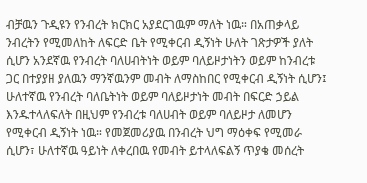ብቻዉን ጉዲዩን የንብረት ክርክር አያደርገዉም ማለት ነዉ። በአጠቃላይ ንብረትን የሚመለከት ለፍርድ ቤት የሚቀርብ ዲኝነት ሁለት ገጽታዎች ያለት ሲሆን አንደኛዉ የንብረት ባለሀብትነት ወይም ባለይዞታነትን ወይም ከንብረቱ ጋር በተያያዘ ያለዉን ማንኛዉንም መብት ለማስከበር የሚቀርብ ዲኝነት ሲሆን፤ ሁለተኛዉ የንብረት ባለቤትነት ወይም ባለይዞታነት መብት በፍርድ ኃይል እንዱተላለፍለት በዚህም የንብረቱ ባለሀብት ወይም ባለይዞታ ለመሆን የሚቀርብ ዲኝነት ነዉ። የመጀመሪያዉ በንብረት ህግ ማዕቀፍ የሚመራ ሲሆን፣ ሁለተኛዉ ዓይነት ለቀረበዉ የመብት ይተላለፍልኝ ጥያቄ መሰረት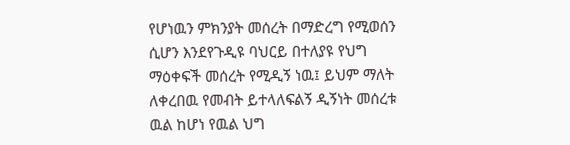የሆነዉን ምክንያት መሰረት በማድረግ የሚወሰን ሲሆን እንደየጉዲዩ ባህርይ በተለያዩ የህግ ማዕቀፍች መሰረት የሚዲኝ ነዉ፤ ይህም ማለት ለቀረበዉ የመብት ይተላለፍልኝ ዲኝነት መሰረቱ ዉል ከሆነ የዉል ህግ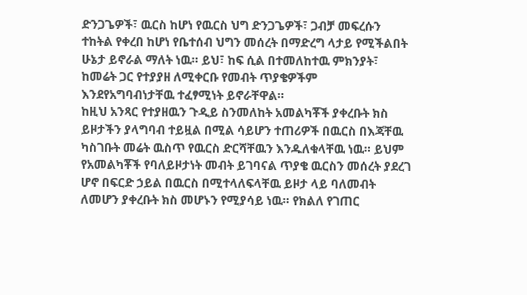ድንጋጌዎች፣ ዉርስ ከሆነ የዉርስ ህግ ድንጋጌዎች፣ ጋብቻ መፍረሱን ተከትል የቀረበ ከሆነ የቤተሰብ ህግን መሰረት በማድረግ ላታይ የሚችልበት ሁኔታ ይኖራል ማለት ነዉ። ይህ፣ ከፍ ሲል በተመለከተዉ ምክንያት፣ ከመሬት ጋር የተያያዘ ለሚቀርቡ የመብት ጥያቄዎችም እንደየአግባብነታቸዉ ተፈፃሚነት ይኖራቸዋል።
ከዚህ አንጻር የተያዘዉን ጉዲይ ስንመለከት አመልካቾች ያቀረቡት ክስ ይዞታችን ያላግባብ ተይዟል በሚል ሳይሆን ተጠሪዎች በዉርስ በእጃቸዉ ካስገቡት መሬት ዉስጥ የዉርስ ድርሻቸዉን እንዱለቁላቸዉ ነዉ። ይህም የአመልካቾች የባለይዞታነት መብት ይገባናል ጥያቄ ዉርስን መሰረት ያደረገ ሆኖ በፍርድ ኃይል በዉርስ በሚተላለፍላቸዉ ይዞታ ላይ ባለመብት ለመሆን ያቀረቡት ክስ መሆኑን የሚያሳይ ነዉ። የክልለ የገጠር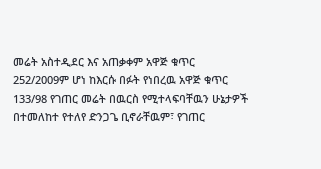መሬት አስተዲደር እና አጠቃቀም አዋጅ ቁጥር 252/2009ም ሆነ ከእርሱ በፉት የነበረዉ አዋጅ ቁጥር 133/98 የገጠር መሬት በዉርስ የሚተላፍባቸዉን ሁኔታዎች በተመለከተ የተለየ ድንጋጌ ቢኖራቸዉም፣ የገጠር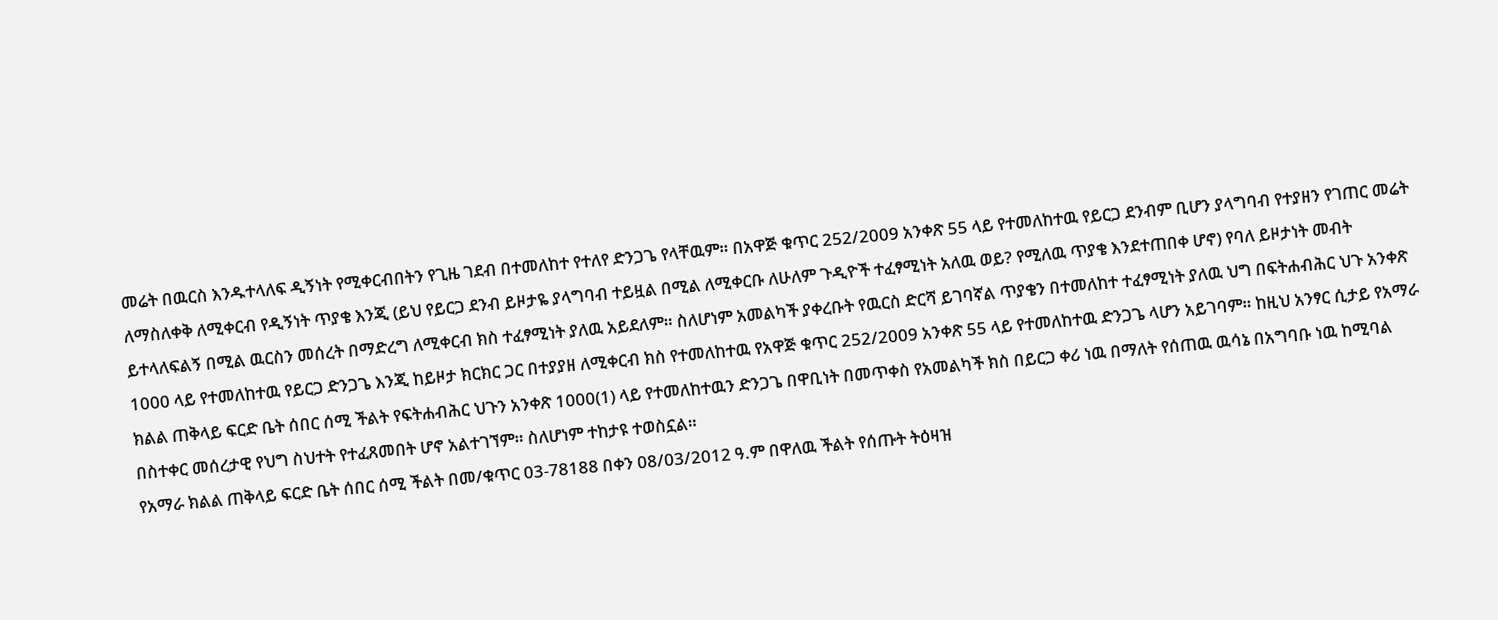መሬት በዉርስ እንዱተላለፍ ዲኝነት የሚቀርብበትን የጊዜ ገደብ በተመለከተ የተለየ ድንጋጌ የላቸዉም። በአዋጅ ቁጥር 252/2009 አንቀጽ 55 ላይ የተመለከተዉ የይርጋ ደንብም ቢሆን ያላግባብ የተያዘን የገጠር መሬት ለማስለቀቅ ለሚቀርብ የዲኝነት ጥያቄ እንጂ (ይህ የይርጋ ደንብ ይዞታዬ ያላግባብ ተይዟል በሚል ለሚቀርቡ ለሁለም ጉዲዮች ተፈፃሚነት አለዉ ወይ? የሚለዉ ጥያቄ እንደተጠበቀ ሆኖ) የባለ ይዞታነት መብት ይተላለፍልኝ በሚል ዉርስን መሰረት በማድረግ ለሚቀርብ ክስ ተፈፃሚነት ያለዉ አይደለም። ስለሆነም አመልካች ያቀረቡት የዉርስ ድርሻ ይገባኛል ጥያቄን በተመለከተ ተፈፃሚነት ያለዉ ህግ በፍትሐብሕር ህጉ አንቀጽ 1000 ላይ የተመለከተዉ የይርጋ ድንጋጌ እንጂ ከይዞታ ክርክር ጋር በተያያዘ ለሚቀርብ ክስ የተመለከተዉ የአዋጅ ቁጥር 252/2009 አንቀጽ 55 ላይ የተመለከተዉ ድንጋጌ ላሆን አይገባም። ከዚህ አንፃር ሲታይ የአማራ ክልል ጠቅላይ ፍርድ ቤት ሰበር ሰሚ ችልት የፍትሐብሕር ህጉን አንቀጽ 1000(1) ላይ የተመለከተዉን ድንጋጌ በዋቢነት በመጥቀስ የአመልካች ክስ በይርጋ ቀሪ ነዉ በማለት የሰጠዉ ዉሳኔ በአግባቡ ነዉ ከሚባል በስተቀር መሰረታዊ የህግ ስህተት የተፈጸመበት ሆኖ አልተገኘም። ስለሆነም ተከታዩ ተወስኗል።
የአማራ ክልል ጠቅላይ ፍርድ ቤት ሰበር ሰሚ ችልት በመ/ቁጥር 03-78188 በቀን 08/03/2012 ዓ.ም በዋለዉ ችልት የሰጡት ትዕዛዝ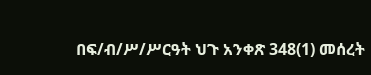በፍ/ብ/ሥ/ሥርዓት ህጉ አንቀጽ 348(1) መሰረት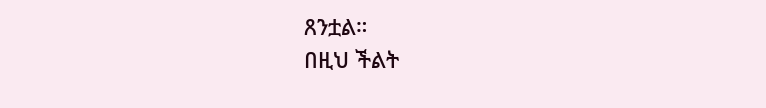ጸንቷል።
በዚህ ችልት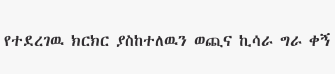የተደረገዉ ክርክር ያስከተለዉን ወጪና ኪሳራ ግራ ቀኝ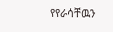የየራሳቸዉን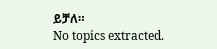ይቻለ።
No topics extracted.